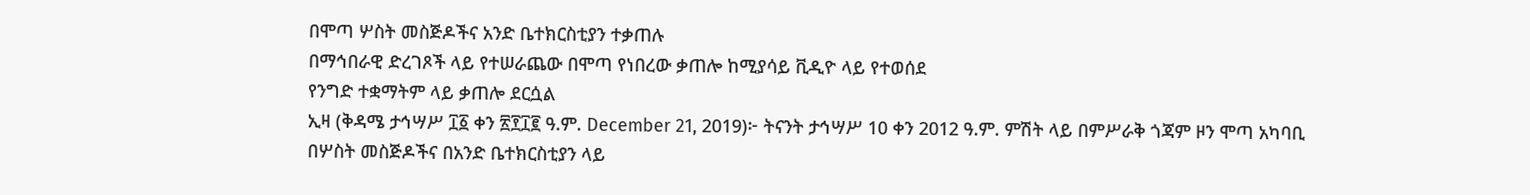በሞጣ ሦስት መስጅዶችና አንድ ቤተክርስቲያን ተቃጠሉ
በማኅበራዊ ድረገጾች ላይ የተሠራጨው በሞጣ የነበረው ቃጠሎ ከሚያሳይ ቪዲዮ ላይ የተወሰደ
የንግድ ተቋማትም ላይ ቃጠሎ ደርሷል
ኢዛ (ቅዳሜ ታኅሣሥ ፲፩ ቀን ፳፻፲፪ ዓ.ም. December 21, 2019)፦ ትናንት ታኅሣሥ 10 ቀን 2012 ዓ.ም. ምሽት ላይ በምሥራቅ ጎጃም ዞን ሞጣ አካባቢ በሦስት መስጅዶችና በአንድ ቤተክርስቲያን ላይ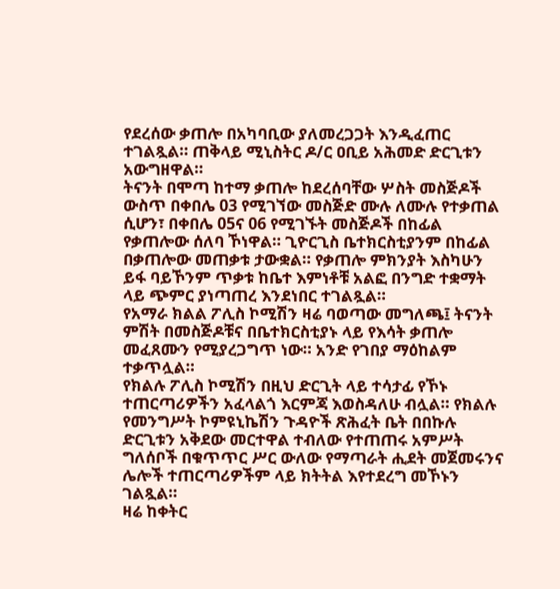የደረሰው ቃጠሎ በአካባቢው ያለመረጋጋት እንዲፈጠር ተገልጿል። ጠቅላይ ሚኒስትር ዶ/ር ዐቢይ አሕመድ ድርጊቱን አውግዘዋል።
ትናንት በሞጣ ከተማ ቃጠሎ ከደረሰባቸው ሦስት መስጅዶች ውስጥ በቀበሌ 03 የሚገኘው መስጅድ ሙሉ ለሙሉ የተቃጠል ሲሆን፣ በቀበሌ 05ና 06 የሚገኙት መስጅዶች በከፊል የቃጠሎው ሰለባ ኾነዋል። ጊዮርጊስ ቤተክርስቲያንም በከፊል በቃጠሎው መጠቃቱ ታውቋል። የቃጠሎ ምክንያት እስካሁን ይፋ ባይኾንም ጥቃቱ ከቤተ እምነቶቹ አልፎ በንግድ ተቋማት ላይ ጭምር ያነጣጠረ እንደነበር ተገልጿል።
የአማራ ክልል ፖሊስ ኮሚሽን ዛሬ ባወጣው መግለጫ፤ ትናንት ምሽት በመስጅዶቹና በቤተክርስቲያኑ ላይ የእሳት ቃጠሎ መፈጸሙን የሚያረጋግጥ ነው። አንድ የገበያ ማዕከልም ተቃጥሏል።
የክልሉ ፖሊስ ኮሚሽን በዚህ ድርጊት ላይ ተሳታፊ የኾኑ ተጠርጣሪዎችን አፈላልጎ እርምጃ እወስዳለሁ ብሏል። የክልሉ የመንግሥት ኮምዩኒኬሽን ጉዳዮች ጽሕፈት ቤት በበኩሉ ድርጊቱን አቅደው መርተዋል ተብለው የተጠጠሩ አምሥት ግለሰቦች በቁጥጥር ሥር ውለው የማጣራት ሒደት መጀመሩንና ሌሎች ተጠርጣሪዎችም ላይ ክትትል እየተደረግ መኾኑን ገልጿል።
ዛሬ ከቀትር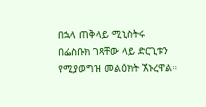በኋላ ጠቅላይ ሚኒስትሩ በፌስቡክ ገጻቸው ላይ ድርጊቱን የሚያወግዝ መልዕክት ኧኑረዋል።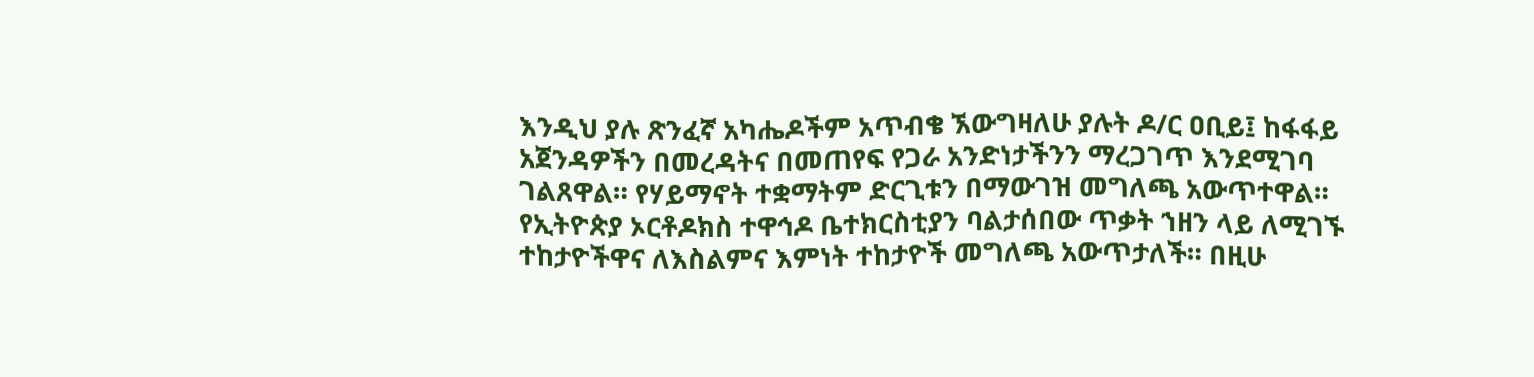እንዲህ ያሉ ጽንፈኛ አካሔዶችም አጥብቄ ኧውግዛለሁ ያሉት ዶ/ር ዐቢይ፤ ከፋፋይ አጀንዳዎችን በመረዳትና በመጠየፍ የጋራ አንድነታችንን ማረጋገጥ እንደሚገባ ገልጸዋል። የሃይማኖት ተቋማትም ድርጊቱን በማውገዝ መግለጫ አውጥተዋል።
የኢትዮጵያ ኦርቶዶክስ ተዋኅዶ ቤተክርስቲያን ባልታሰበው ጥቃት ኀዘን ላይ ለሚገኙ ተከታዮችዋና ለእስልምና እምነት ተከታዮች መግለጫ አውጥታለች። በዚሁ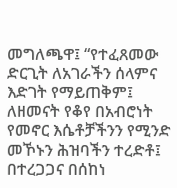መግለጫዋ፤ “የተፈጸመው ድርጊት ለአገራችን ሰላምና እድገት የማይጠቅም፤ ለዘመናት የቆየ በአብሮነት የመኖር እሴቶቻችንን የሚንድ መኾኑን ሕዝባችን ተረድቶ፤ በተረጋጋና በሰከነ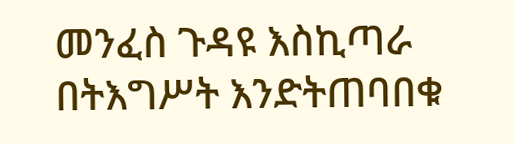መንፈስ ጉዳዩ እስኪጣራ በትእግሥት እንድትጠባበቁ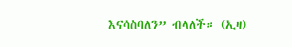እናሳስባለን” ብላለች። (ኢዛ)